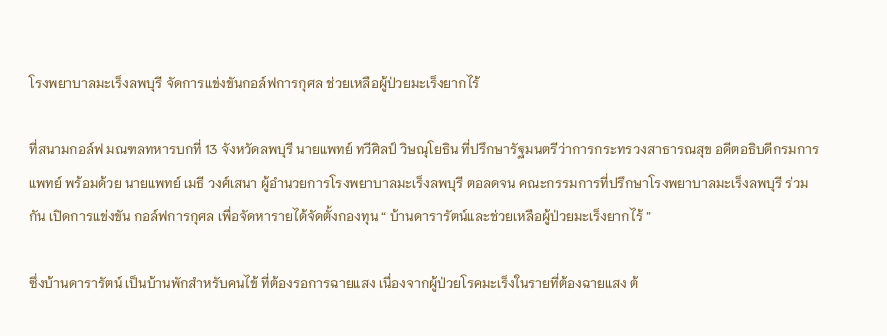โรงพยาบาลมะเร็งลพบุรี จัดการแข่งขันกอล์ฟการกุศล ช่วยเหลือผู้ป่วยมะเร็งยากไร้

ที่สนามกอล์ฟ มณฑลทหารบกที่ 13 จังหวัดลพบุรี นายแพทย์ ทวีศิลป์ วิษณุโยธิน ที่ปรึกษารัฐมนตรีว่าการกระทรวงสาธารณสุข อดีตอธิบดีกรมการแพทย์ พร้อมด้วย นายแพทย์ เมธี วงศ์เสนา ผู้อำนวยการโรงพยาบาลมะเร็งลพบุรี ตอลดจน คณะกรรมการที่ปรึกษาโรงพยาบาลมะเร็งลพบุรี ร่วมกัน เปิดการแข่งขัน กอล์ฟการกุศล เพื่อจัดหารายได้จัดตั้งกองทุน “ บ้านดารารัตน์และช่วยเหลือผู้ป่วยมะเร็งยากไร้ ”

ซึ่งบ้านดารารัตน์ เป็นบ้านพักสำหรับคนไข้ ที่ต้องรอการฉายแสง เนื่องจากผู้ป่วยโรคมะเร็งในรายที่ต้องฉายแสง ต้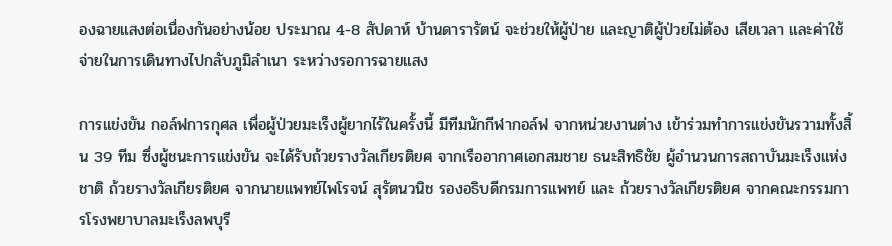องฉายแสงต่อเนื่องกันอย่างน้อย ประมาณ 4-8 สัปดาห์ บ้านดารารัตน์ จะช่วยให้ผู้ป่าย และญาติผู้ป่วยไม่ต้อง เสียเวลา และค่าใช้จ่ายในการเดินทางไปกลับภูมิลำเนา ระหว่างรอการฉายแสง

การแข่งขัน กอล์ฟการกุศล เพื่อผู้ป่วยมะเร็งผู้ยากไร้ในครั้งนี้ มีทีมนักกีฬากอล์ฟ จากหน่วยงานต่าง เข้าร่วมทำการแข่งขันรวามทั้งสิ้น 39 ทีม ซึ่งผู้ชนะการแข่งขัน จะได้รับถ้วยรางวัลเกียรติยศ จากเรืออากาศเอกสมชาย ธนะสิทธิชัย ผู้อำนวนการสถาบันมะเร็งแห่งชาติ ถ้วยรางวัลเกียรติยศ จากนายแพทย์ไพโรจน์ สุรัตนวนิช รองอธิบดีกรมการแพทย์ และ ถ้วยรางวัลเกียรติยศ จากคณะกรรมการโรงพยาบาลมะเร็งลพบุรี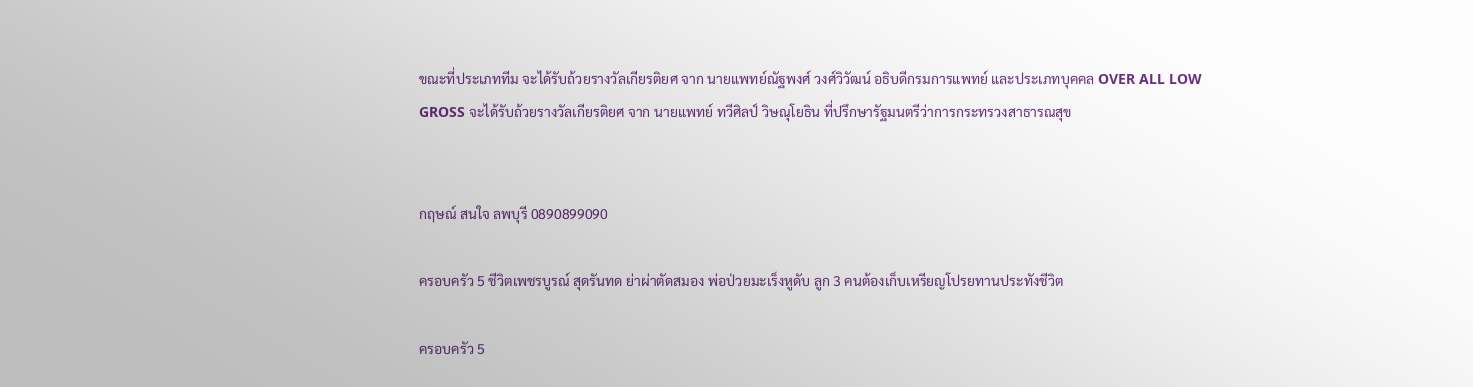ขณะที่ประเภททีม จะได้รับถ้วยรางวัลเกียรติยศ จาก นายแพทย์ณัฐพงศ์ วงศ์วิวัฒน์ อธิบดีกรมการแพทย์ และประเภทบุคคล OVER ALL LOW GROSS จะได้รับถ้วยรางวัลเกียรติยศ จาก นายแพทย์ ทวีศิลป์ วิษณุโยธิน ที่ปรึกษารัฐมนตรีว่าการกระทรวงสาธารณสุข


กฤษณ์ สนใจ ลพบุรี 0890899090

ครอบครัว 5 ชีวิตเพชรบูรณ์ สุดรันทด ย่าผ่าตัดสมอง พ่อป่วยมะเร็งหูดับ ลูก 3 คนต้องเก็บเหรียญโปรยทานประทังชีวิต

ครอบครัว 5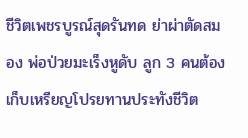ชีวิตเพชรบูรณ์สุดรันทด ย่าผ่าตัดสมอง พ่อป่วยมะเร็งหูดับ ลูก 3 คนต้องเก็บเหรียญโปรยทานประทังชีวิต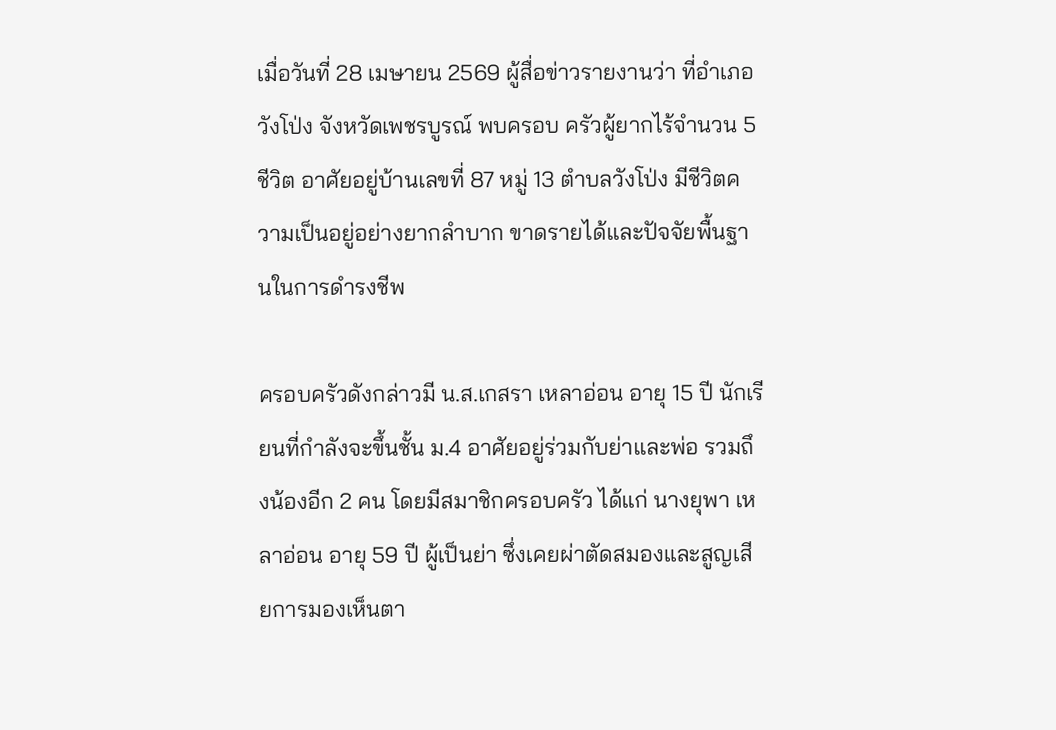เมื่อวันที่ 28 เมษายน 2569 ผู้สื่อข่าวรายงานว่า ที่อำเภอวังโป่ง จังหวัดเพชรบูรณ์ พบครอบ ครัวผู้ยากไร้จำนวน 5 ชีวิต อาศัยอยู่บ้านเลขที่ 87 หมู่ 13 ตำบลวังโป่ง มีชีวิตความเป็นอยู่อย่างยากลำบาก ขาดรายได้และปัจจัยพื้นฐานในการดำรงชีพ

ครอบครัวดังกล่าวมี น.ส.เกสรา เหลาอ่อน อายุ 15 ปี นักเรียนที่กำลังจะขึ้นชั้น ม.4 อาศัยอยู่ร่วมกับย่าและพ่อ รวมถึงน้องอีก 2 คน โดยมีสมาชิกครอบครัว ได้แก่ นางยุพา เหลาอ่อน อายุ 59 ปี ผู้เป็นย่า ซึ่งเคยผ่าตัดสมองและสูญเสียการมองเห็นตา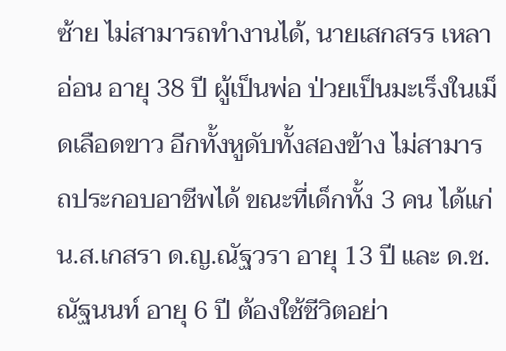ซ้าย ไม่สามารถทำงานได้, นายเสกสรร เหลาอ่อน อายุ 38 ปี ผู้เป็นพ่อ ป่วยเป็นมะเร็งในเม็ดเลือดขาว อีกทั้งหูดับทั้งสองข้าง ไม่สามารถประกอบอาชีพได้ ขณะที่เด็กทั้ง 3 คน ได้แก่ น.ส.เกสรา ด.ญ.ณัฐวรา อายุ 13 ปี และ ด.ช.ณัฐนนท์ อายุ 6 ปี ต้องใช้ชีวิตอย่า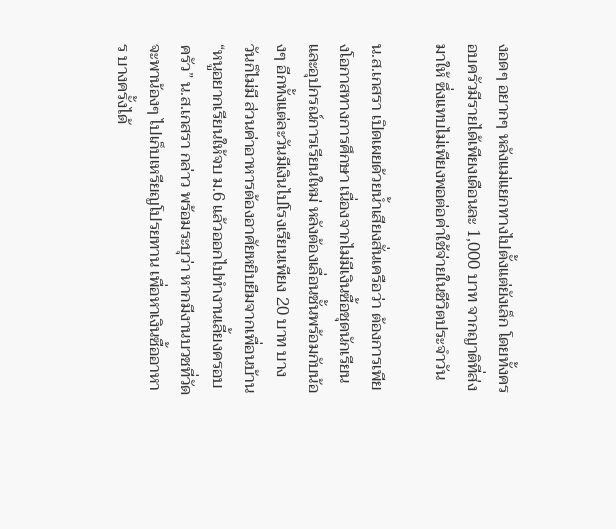งอดๆ อยากๆ หลังแม่แยกทางไปตั้งแต่ยังเล็ก โดยทั้งครอบครัวมีรายได้เพียงเดือนละ 1,000 บาท จากญาติที่ส่งมาให้ ซึ่งแทบไม่เพียงพอต่อค่าใช้จ่ายในชีวิตประจำวัน

น.ส.เกสรา เปิดเผยด้วยน้ำเสียงสั่นเครือว่า ต้องการเพียงโอกาสทางการศึกษา เนื่องจากไม่มีเงินซื้อชุดนักเรียนและอุปกรณ์การเรียนใหม่ หลังต้องเลื่อนชั้นพร้อมกับน้องๆ อีกทั้งแต่ละวันมีเงินไปโรงเรียนเพียง 20 บาท บางวันก็ไม่มี ส่วนค่าอาหารต้องอาศัยหยิบยืมจากเพื่อนบ้าน
“หนูอยากเรียนให้จบ ม.6 แล้วออกไปทำงานเลี้ยงครอบครัว” น.ส.เกสรา กล่าว พร้อมระบุว่า หากมีงานบวชที่วัด จะพาน้องๆ ไปเก็บเหรียญโปรยทาน เพื่อหาเงินซื้ออาหาร บางครั้งได้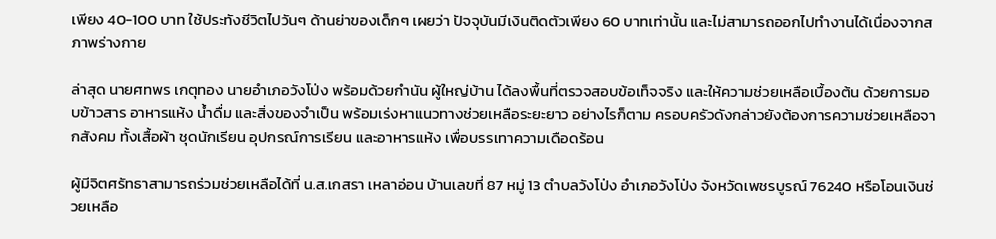เพียง 40-100 บาท ใช้ประทังชีวิตไปวันๆ ด้านย่าของเด็กๆ เผยว่า ปัจจุบันมีเงินติดตัวเพียง 60 บาทเท่านั้น และไม่สามารถออกไปทำงานได้เนื่องจากสภาพร่างกาย

ล่าสุด นายศทพร เกตุทอง นายอำเภอวังโป่ง พร้อมด้วยกำนัน ผู้ใหญ่บ้าน ได้ลงพื้นที่ตรวจสอบข้อเท็จจริง และให้ความช่วยเหลือเบื้องต้น ด้วยการมอบข้าวสาร อาหารแห้ง น้ำดื่ม และสิ่งของจำเป็น พร้อมเร่งหาแนวทางช่วยเหลือระยะยาว อย่างไรก็ตาม ครอบครัวดังกล่าวยังต้องการความช่วยเหลือจากสังคม ทั้งเสื้อผ้า ชุดนักเรียน อุปกรณ์การเรียน และอาหารแห้ง เพื่อบรรเทาความเดือดร้อน

ผู้มีจิตศรัทธาสามารถร่วมช่วยเหลือได้ที่ น.ส.เกสรา เหลาอ่อน บ้านเลขที่ 87 หมู่ 13 ตำบลวังโป่ง อำเภอวังโป่ง จังหวัดเพชรบูรณ์ 76240 หรือโอนเงินช่วยเหลือ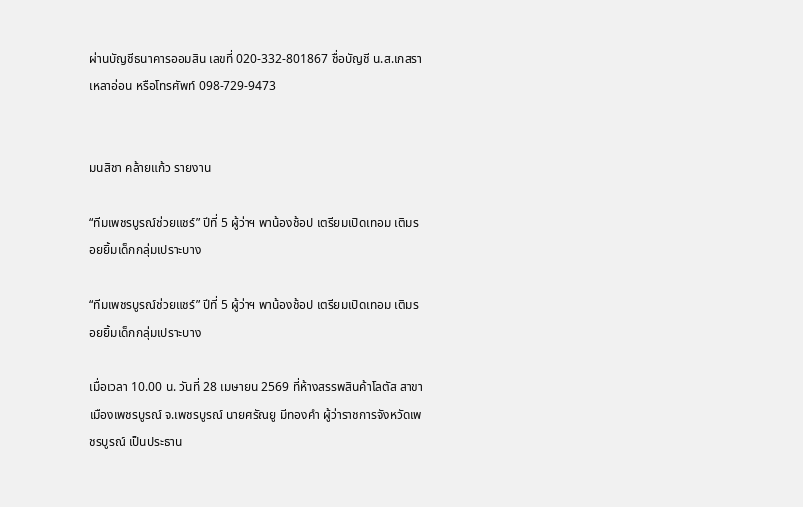ผ่านบัญชีธนาคารออมสิน เลขที่ 020-332-801867 ชื่อบัญชี น.ส.เกสรา เหลาอ่อน หรือโทรศัพท์ 098-729-9473


มนสิชา คล้ายแก้ว รายงาน

“ทีมเพชรบูรณ์ช่วยแชร์” ปีที่ 5 ผู้ว่าฯ พาน้องช้อป เตรียมเปิดเทอม เติมรอยยิ้มเด็กกลุ่มเปราะบาง

“ทีมเพชรบูรณ์ช่วยแชร์” ปีที่ 5 ผู้ว่าฯ พาน้องช้อป เตรียมเปิดเทอม เติมรอยยิ้มเด็กกลุ่มเปราะบาง

เมื่อเวลา 10.00 น. วันที่ 28 เมษายน 2569 ที่ห้างสรรพสินค้าโลตัส สาขาเมืองเพชรบูรณ์ จ.เพชรบูรณ์ นายศรัณยู มีทองคำ ผู้ว่าราชการจังหวัดเพชรบูรณ์ เป็นประธาน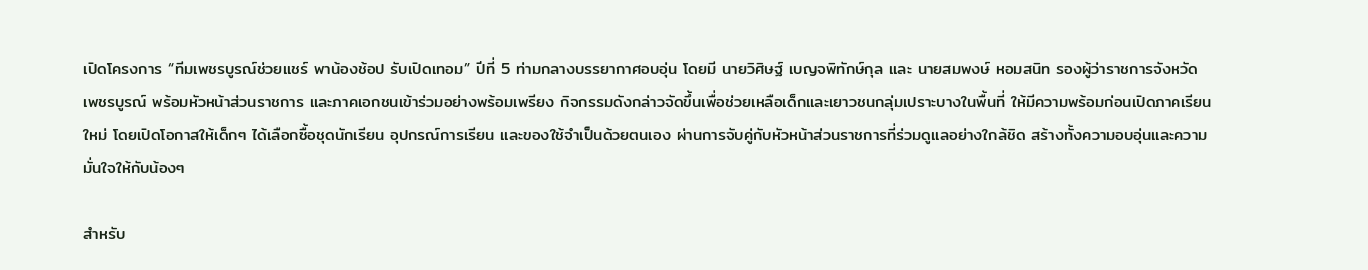เปิดโครงการ “ทีมเพชรบูรณ์ช่วยแชร์ พาน้องช้อป รับเปิดเทอม” ปีที่ 5 ท่ามกลางบรรยากาศอบอุ่น โดยมี นายวิศิษฐ์ เบญจพิทักษ์กุล และ นายสมพงษ์ หอมสนิท รองผู้ว่าราชการจังหวัดเพชรบูรณ์ พร้อมหัวหน้าส่วนราชการ และภาคเอกชนเข้าร่วมอย่างพร้อมเพรียง กิจกรรมดังกล่าวจัดขึ้นเพื่อช่วยเหลือเด็กและเยาวชนกลุ่มเปราะบางในพื้นที่ ให้มีความพร้อมก่อนเปิดภาคเรียนใหม่ โดยเปิดโอกาสให้เด็กๆ ได้เลือกซื้อชุดนักเรียน อุปกรณ์การเรียน และของใช้จำเป็นด้วยตนเอง ผ่านการจับคู่กับหัวหน้าส่วนราชการที่ร่วมดูแลอย่างใกล้ชิด สร้างทั้งความอบอุ่นและความมั่นใจให้กับน้องๆ

สำหรับ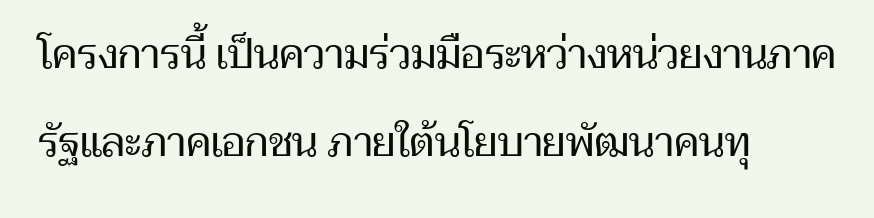โครงการนี้ เป็นความร่วมมือระหว่างหน่วยงานภาครัฐและภาคเอกชน ภายใต้นโยบายพัฒนาคนทุ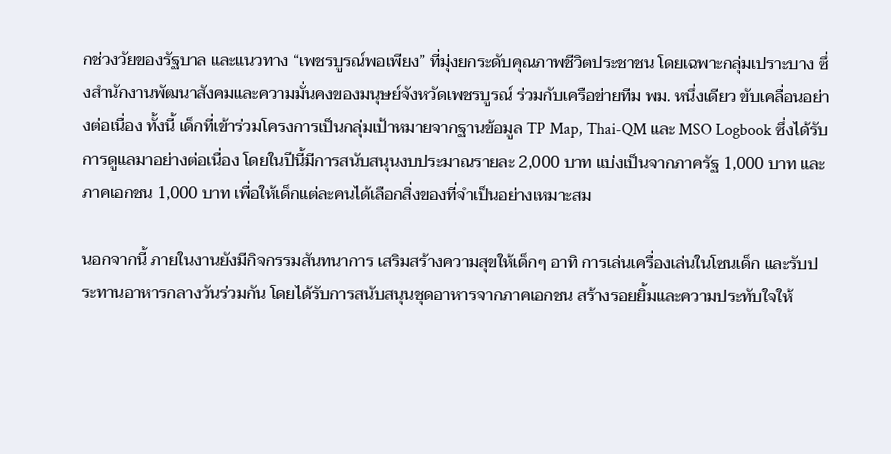กช่วงวัยของรัฐบาล และแนวทาง “เพชรบูรณ์พอเพียง” ที่มุ่งยกระดับคุณภาพชีวิตประชาชน โดยเฉพาะกลุ่มเปราะบาง ซึ่งสำนักงานพัฒนาสังคมและความมั่นคงของมนุษย์จังหวัดเพชรบูรณ์ ร่วมกับเครือข่ายทีม พม. หนึ่งเดียว ขับเคลื่อนอย่างต่อเนื่อง ทั้งนี้ เด็กที่เข้าร่วมโครงการเป็นกลุ่มเป้าหมายจากฐานข้อมูล TP Map, Thai-QM และ MSO Logbook ซึ่งได้รับการดูแลมาอย่างต่อเนื่อง โดยในปีนี้มีการสนับสนุนงบประมาณรายละ 2,000 บาท แบ่งเป็นจากภาครัฐ 1,000 บาท และภาคเอกชน 1,000 บาท เพื่อให้เด็กแต่ละคนได้เลือกสิ่งของที่จำเป็นอย่างเหมาะสม

นอกจากนี้ ภายในงานยังมีกิจกรรมสันทนาการ เสริมสร้างความสุขให้เด็กๆ อาทิ การเล่นเครื่องเล่นในโซนเด็ก และรับประทานอาหารกลางวันร่วมกัน โดยได้รับการสนับสนุนชุดอาหารจากภาคเอกชน สร้างรอยยิ้มและความประทับใจให้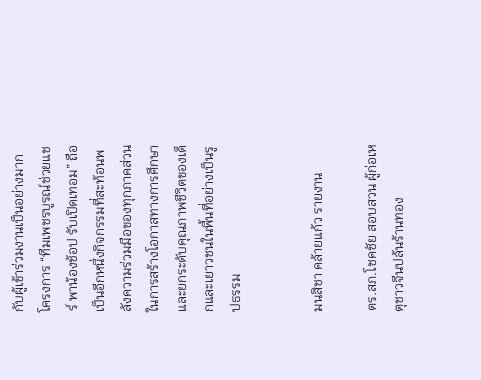กับผู้เข้าร่วมงานเป็นอย่างมาก
โครงการ “ทีมเพชรบูรณ์ช่วยแชร์ พาน้องช้อป รับเปิดเทอม” ถือเป็นอีกหนึ่งกิจกรรมที่สะท้อนพลังความร่วมมือของทุกภาคส่วน ในการสร้างโอกาสทางการศึกษา และยกระดับคุณภาพชีวิตของเด็กและเยาวชนในพื้นที่อย่างเป็นรูปธรรม


มนสิชา คล้ายแก้ว รายงาน

ตร.สภ.โชคชัย สอบสวน ผู้ก่อเหตุชาวจีนปล้นร้านทอง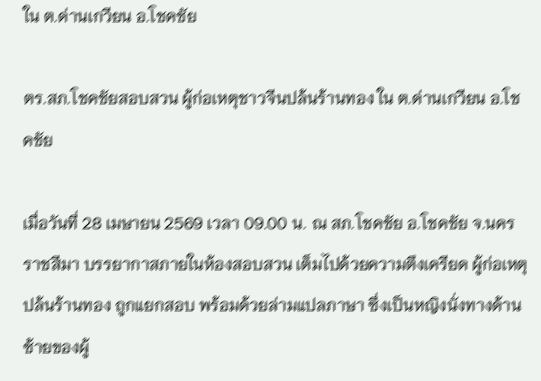ใน ต.ด่านเกวียน อ.โชคชัย

ตร.สภ.โชคชัยสอบสวน ผู้ก่อเหตุชาวจีนปล้นร้านทอง ใน ต.ด่านเกวียน อ.โชคชัย

เมื่อวันที่ 28 เมษายน 2569 เวลา 09.00 น. ณ สภ.โชคชัย อ.โชคชัย จ.นครราชสีมา บรรยากาสภายในห้องสอบสวน เต็มไปด้วยความตึงเครียด ผู้ก่อเหตุปล้นร้านทอง ถูกแยกสอบ พร้อมด้วยล่ามแปลภาษา ซึ่งเป็นหญิงนั่งทางด้านซ้ายของผู้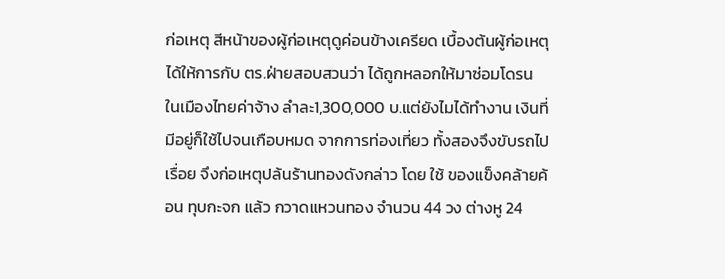ก่อเหตุ สีหน้าของผู้ก่อเหตุดูค่อนข้างเครียด เบื้องต้นผู้ก่อเหตุได้ให้การกับ ตร.ฝ่ายสอบสวนว่า ได้ถูกหลอกให้มาซ่อมโดรน ในเมืองไทยค่าจ้าง ลำละ1,300,000 บ.แต่ยังไมได้ทำงาน เงินที่มีอยู่ก็ใช้ไปจนเกือบหมด จากการท่องเที่ยว ทั้งสองจึงขับรถไปเรื่อย จึงก่อเหตุปล้นร้านทองดังกล่าว โดย ใช้ ของแข็งคล้ายค้อน ทุบกะจก แล้ว กวาดแหวนทอง จำนวน 44 วง ต่างหู 24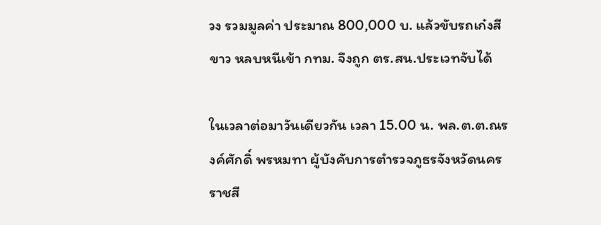วง รวมมูลค่า ประมาณ 800,000 บ. แล้วขับรถเก๋งสีขาว หลบหนีเข้า กทม. จึงถูก ตร.สน.ประเวทจับได้

ในเวลาต่อมาวันเดียวกัน เวลา 15.00 น. พล.ต.ต.ณรงค์ศักดิ์ พรหมทา ผู้บังคับการตำรวจภูธรจังหวัดนครราชสี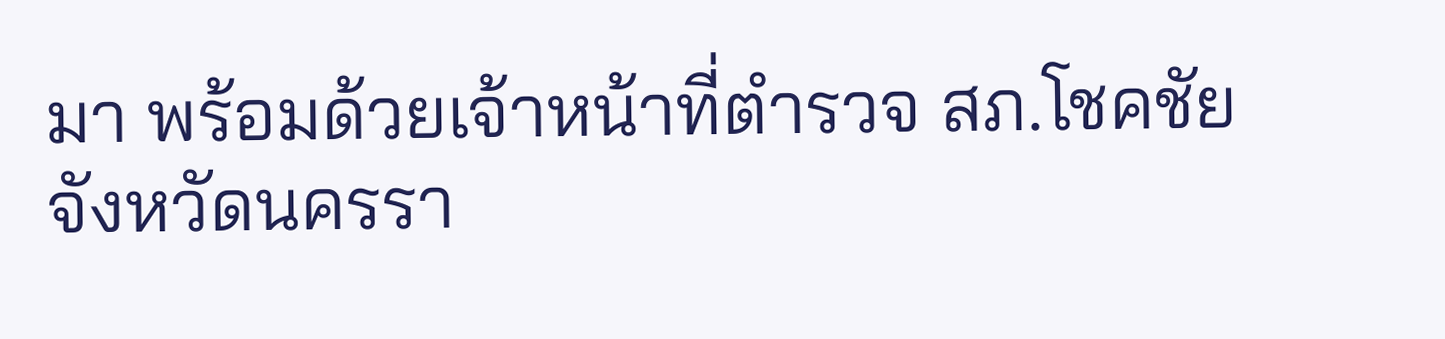มา พร้อมด้วยเจ้าหน้าที่ตำรวจ สภ.โชคชัยจังหวัดนครรา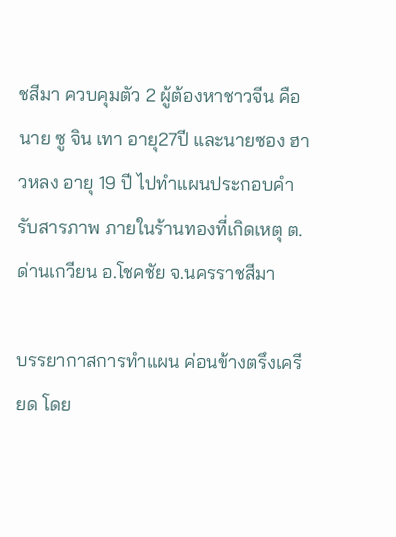ชสีมา ควบคุมตัว 2 ผู้ต้องหาชาวจีน คือนาย ซู จิน เทา อายุ27ปี และนายซอง ฮาวหลง อายุ 19 ปี ไปทำแผนประกอบคำรับสารภาพ ภายในร้านทองที่เกิดเหตุ ต.ด่านเกวียน อ.โชคชัย จ.นครราชสีมา

บรรยากาสการทำแผน ค่อนข้างตรึงเครียด โดย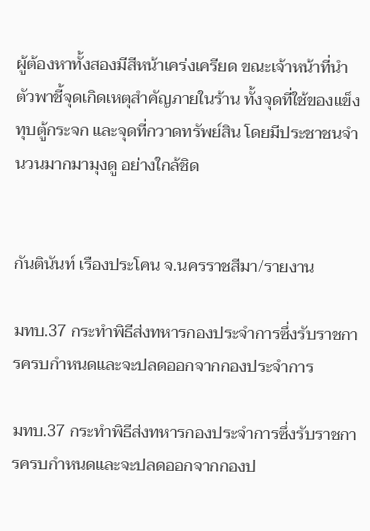ผู้ต้องหาทั้งสองมีสีหน้าเคร่งเครียด ขณะเจ้าหน้าที่นำตัวพาชี้จุดเกิดเหตุสำคัญภายในร้าน ทั้งจุดที่ใช้ของแข็งทุบตู้กระจก และจุดที่กวาดทรัพย์สิน โดยมีประชาชนจำนวนมากมามุงดู อย่างใกล้ชิด


กันตินันท์ เรืองประโคน จ.นครราชสีมา/รายงาน

มทบ.37 กระทำพิธีส่งทหารกองประจำการซึ่งรับราชการครบกำหนดและจะปลดออกจากกองประจำการ

มทบ.37 กระทำพิธีส่งทหารกองประจำการซึ่งรับราชการครบกำหนดและจะปลดออกจากกองป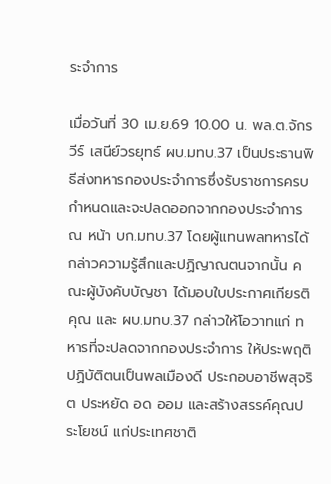ระจำการ

เมื่อวันที่ 30 เม.ย.69 10.00 น. พล.ต.จักรวีร์ เสนีย์วรยุทธ์ ผบ.มทบ.37 เป็นประธานพิธีส่งทหารกองประจำการซึ่งรับราชการครบกำหนดและจะปลดออกจากกองประจำการ ณ หน้า บก.มทบ.37 โดยผู้แทนพลทหารได้กล่าวความรู้สึกและปฏิญาณตนจากนั้น คณะผู้บังคับบัญชา ได้มอบใบประกาศเกียรติคุณ และ ผบ.มทบ.37 กล่าวให้โอวาทแก่ ทหารที่จะปลดจากกองประจำการ ให้ประพฤติปฏิบัติตนเป็นพลเมืองดี ประกอบอาชีพสุจริต ประหยัด อด ออม และสร้างสรรค์คุณประโยชน์ แก่ประเทศชาติ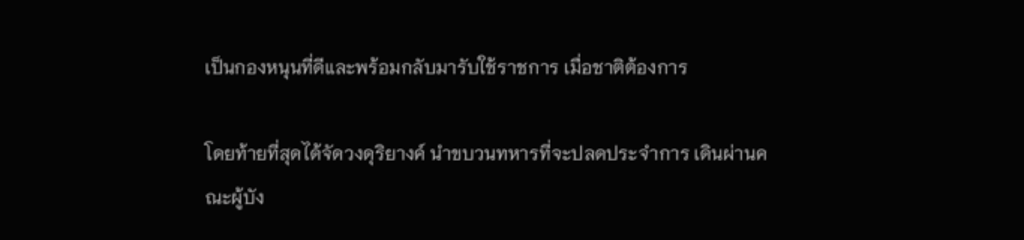เป็นกองหนุนที่ดีและพร้อมกลับมารับใช้ราชการ เมื่อชาติต้องการ

โดยท้ายที่สุดได้จัดวงดุริยางค์ นำขบวนทหารที่จะปลดประจำการ เดินผ่านคณะผู้บัง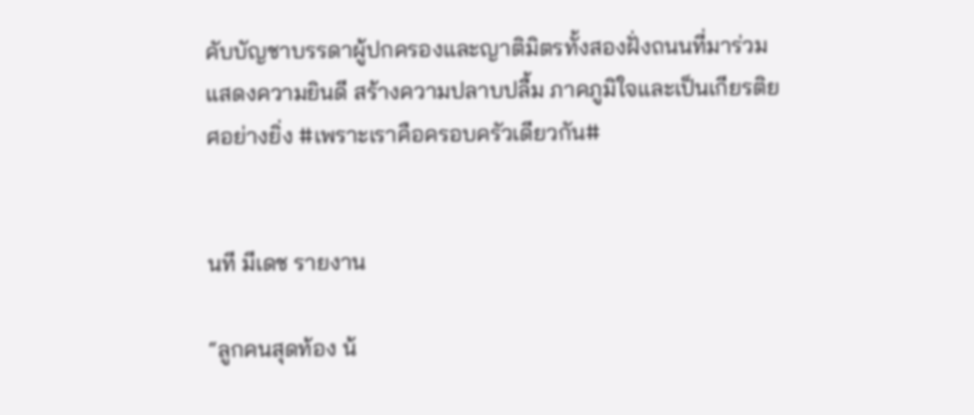คับบัญชาบรรดาผู้ปกครองและญาติมิตรทั้งสองฝั่งถนนที่มาร่วมแสดงความยินดี สร้างความปลาบปลื้ม ภาคภูมิใจและเป็นเกียรติยศอย่างยิ่ง #เพราะเราคือครอบครัวเดียวกัน#


นที มีเดช รายงาน

“ลูกคนสุดท้อง น้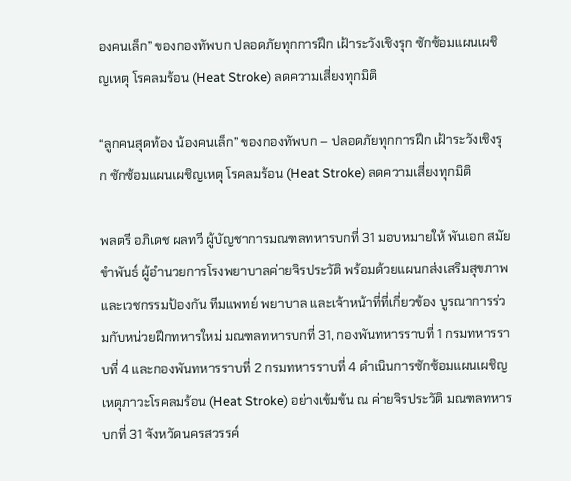องคนเล็ก” ของกองทัพบก ปลอดภัยทุกการฝึก เฝ้าระวังเชิงรุก ซักซ้อมแผนเผชิญเหตุ โรคลมร้อน (Heat Stroke) ลดความเสี่ยงทุกมิติ

“ลูกคนสุดท้อง น้องคนเล็ก” ของกองทัพบก – ปลอดภัยทุกการฝึก เฝ้าระวังเชิงรุก ซักซ้อมแผนเผชิญเหตุ โรคลมร้อน (Heat Stroke) ลดความเสี่ยงทุกมิติ

พลตรี อภิเดช ผลทวี ผู้บัญชาการมณฑลทหารบกที่ 31 มอบหมายให้ พันเอก สมัย ขำพันธ์ ผู้อำนวยการโรงพยาบาลค่ายจิรประวัติ พร้อมด้วยแผนกส่งเสริมสุขภาพและเวชกรรมป้องกัน ทีมแพทย์ พยาบาล และเจ้าหน้าที่ที่เกี่ยวข้อง บูรณาการร่วมกับหน่วยฝึกทหารใหม่ มณฑลทหารบกที่ 31, กองพันทหารราบที่ 1 กรมทหารราบที่ 4 และกองพันทหารราบที่ 2 กรมทหารราบที่ 4 ดำเนินการซักซ้อมแผนเผชิญเหตุภาวะโรคลมร้อน (Heat Stroke) อย่างเข้มข้น ณ ค่ายจิรประวัติ มณฑลทหารบกที่ 31 จังหวัดนครสวรรค์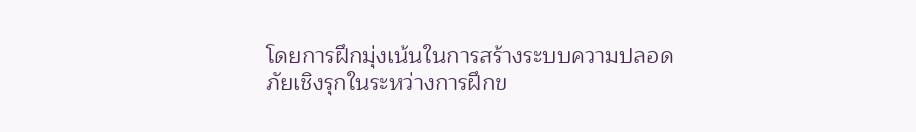โดยการฝึกมุ่งเน้นในการสร้างระบบความปลอดภัยเชิงรุกในระหว่างการฝึกข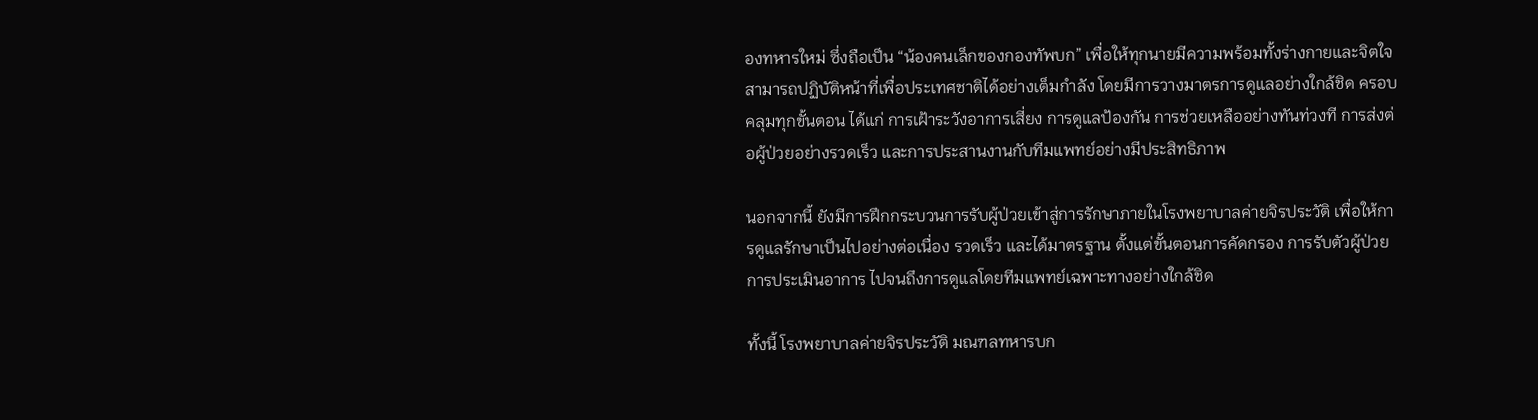องทหารใหม่ ซึ่งถือเป็น “น้องคนเล็กของกองทัพบก” เพื่อให้ทุกนายมีความพร้อมทั้งร่างกายและจิตใจ สามารถปฏิบัติหน้าที่เพื่อประเทศชาติได้อย่างเต็มกำลัง โดยมีการวางมาตรการดูแลอย่างใกล้ชิด ครอบคลุมทุกขั้นตอน ได้แก่ การเฝ้าระวังอาการเสี่ยง การดูแลป้องกัน การช่วยเหลืออย่างทันท่วงที การส่งต่อผู้ป่วยอย่างรวดเร็ว และการประสานงานกับทีมแพทย์อย่างมีประสิทธิภาพ

นอกจากนี้ ยังมีการฝึกกระบวนการรับผู้ป่วยเข้าสู่การรักษาภายในโรงพยาบาลค่ายจิรประวัติ เพื่อให้การดูแลรักษาเป็นไปอย่างต่อเนื่อง รวดเร็ว และได้มาตรฐาน ตั้งแต่ขั้นตอนการคัดกรอง การรับตัวผู้ป่วย การประเมินอาการ ไปจนถึงการดูแลโดยทีมแพทย์เฉพาะทางอย่างใกล้ชิด

ทั้งนี้ โรงพยาบาลค่ายจิรประวัติ มณฑลทหารบก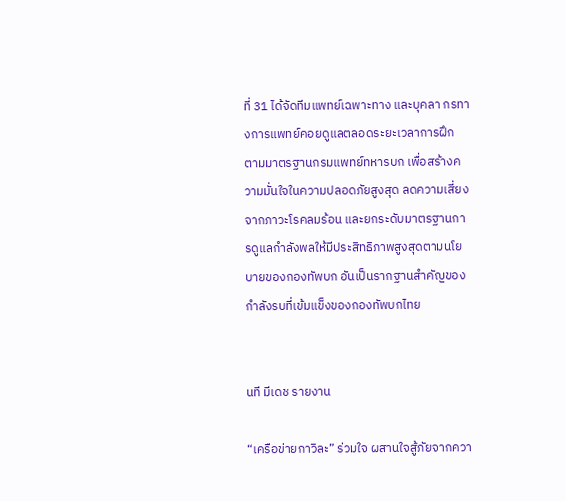ที่ 31 ได้จัดทีมแพทย์เฉพาะทาง และบุคลา กรทางการแพทย์คอยดูแลตลอดระยะเวลาการฝึก ตามมาตรฐานกรมแพทย์ทหารบก เพื่อสร้างความมั่นใจในความปลอดภัยสูงสุด ลดความเสี่ยงจากภาวะโรคลมร้อน และยกระดับมาตรฐานการดูแลกำลังพลให้มีประสิทธิภาพสูงสุดตามนโยบายของกองทัพบก อันเป็นรากฐานสำคัญของกำลังรบที่เข้มแข็งของกองทัพบกไทย


นที มีเดช รายงาน

“เครือข่ายกาวิละ” ร่วมใจ ผสานใจสู้ภัยจากควา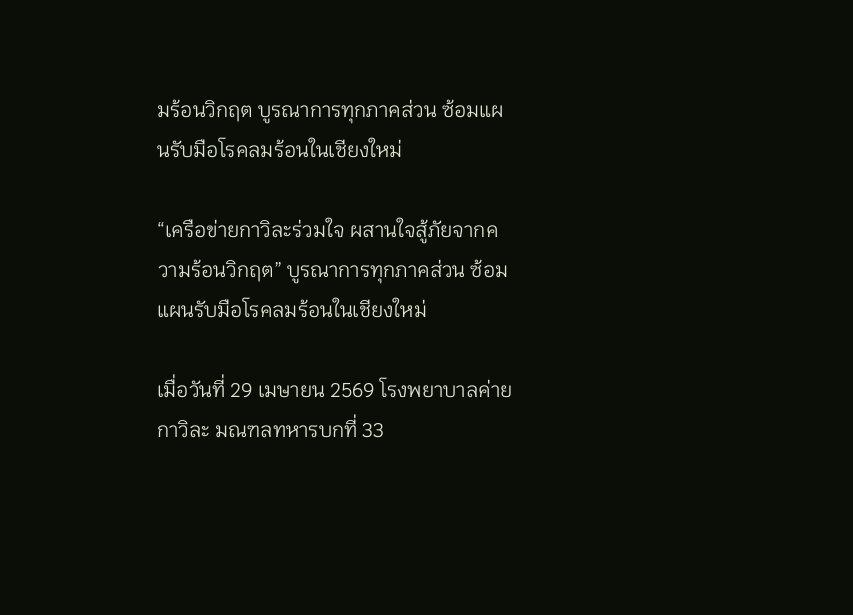มร้อนวิกฤต บูรณาการทุกภาคส่วน ซ้อมแผนรับมือโรคลมร้อนในเชียงใหม่

“เครือข่ายกาวิละร่วมใจ ผสานใจสู้ภัยจากความร้อนวิกฤต” บูรณาการทุกภาคส่วน ซ้อมแผนรับมือโรคลมร้อนในเชียงใหม่

เมื่อวันที่ 29 เมษายน 2569 โรงพยาบาลค่ายกาวิละ มณฑลทหารบกที่ 33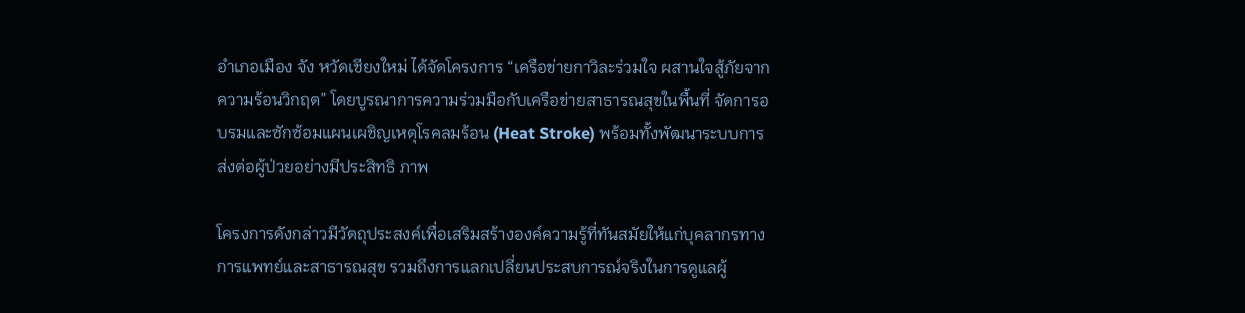อำเภอเมือง จัง หวัดเชียงใหม่ ได้จัดโครงการ “เครือข่ายกาวิละร่วมใจ ผสานใจสู้ภัยจากความร้อนวิกฤต” โดยบูรณาการความร่วมมือกับเครือข่ายสาธารณสุขในพื้นที่ จัดการอบรมและซักซ้อมแผนเผชิญเหตุโรคลมร้อน (Heat Stroke) พร้อมทั้งพัฒนาระบบการส่งต่อผู้ป่วยอย่างมีประสิทธิ ภาพ

โครงการดังกล่าวมีวัตถุประสงค์เพื่อเสริมสร้างองค์ความรู้ที่ทันสมัยให้แก่บุคลากรทางการแพทย์และสาธารณสุข รวมถึงการแลกเปลี่ยนประสบการณ์จริงในการดูแลผู้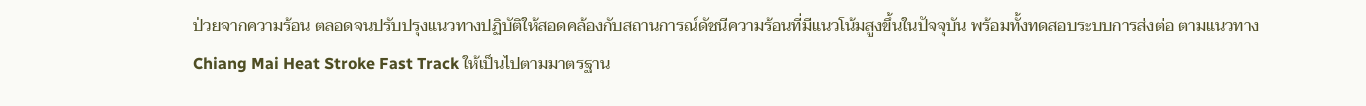ป่วยจากความร้อน ตลอดจนปรับปรุงแนวทางปฏิบัติให้สอดคล้องกับสถานการณ์ดัชนีความร้อนที่มีแนวโน้มสูงขึ้นในปัจจุบัน พร้อมทั้งทดสอบระบบการส่งต่อ ตามแนวทางChiang Mai Heat Stroke Fast Track ให้เป็นไปตามมาตรฐาน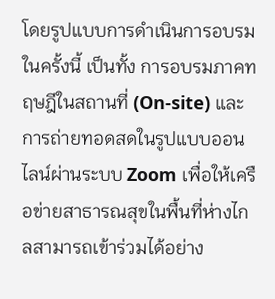โดยรูปแบบการดำเนินการอบรมในครั้งนี้ เป็นทั้ง การอบรมภาคทฤษฎีในสถานที่ (On-site) และ การถ่ายทอดสดในรูปแบบออนไลน์ผ่านระบบ Zoom เพื่อให้เครือข่ายสาธารณสุขในพื้นที่ห่างไกลสามารถเข้าร่วมได้อย่าง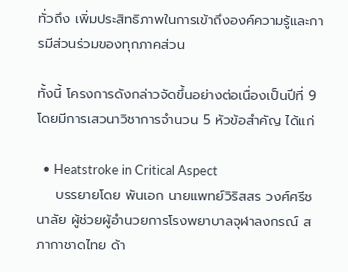ทั่วถึง เพิ่มประสิทธิภาพในการเข้าถึงองค์ความรู้และการมีส่วนร่วมของทุกภาคส่วน

ทั้งนี้ โครงการดังกล่าวจัดขึ้นอย่างต่อเนื่องเป็นปีที่ 9 โดยมีการเสวนาวิชาการจำนวน 5 หัวข้อสำคัญ ได้แก่

  • Heatstroke in Critical Aspect
    บรรยายโดย พันเอก นายแพทย์วิริสสร วงศ์ศรีชนาลัย ผู้ช่วยผู้อำนวยการโรงพยาบาลจุฬาลงกรณ์ สภากาชาดไทย ด้า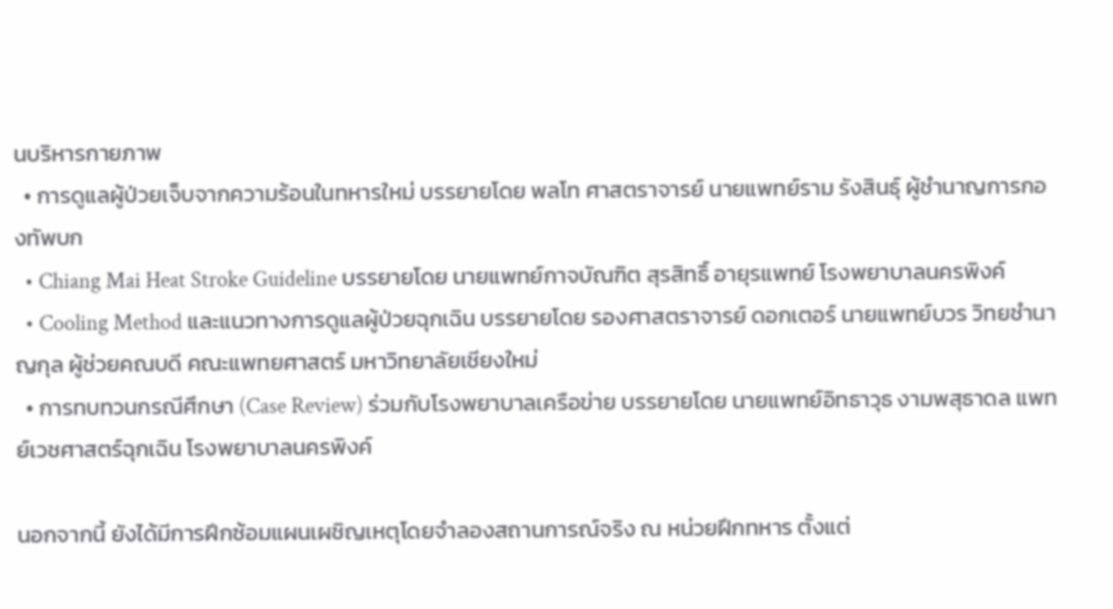นบริหารกายภาพ
  • การดูแลผู้ป่วยเจ็บจากความร้อนในทหารใหม่ บรรยายโดย พลโท ศาสตราจารย์ นายแพทย์ราม รังสินธุ์ ผู้ชำนาญการกองทัพบก
  • Chiang Mai Heat Stroke Guideline บรรยายโดย นายแพทย์กาจบัณฑิต สุรสิทธิ์ อายุรแพทย์ โรงพยาบาลนครพิงค์
  • Cooling Method และแนวทางการดูแลผู้ป่วยฉุกเฉิน บรรยายโดย รองศาสตราจารย์ ดอกเตอร์ นายแพทย์บวร วิทยชำนาญกุล ผู้ช่วยคณบดี คณะแพทยศาสตร์ มหาวิทยาลัยเชียงใหม่
  • การทบทวนกรณีศึกษา (Case Review) ร่วมกับโรงพยาบาลเครือข่าย บรรยายโดย นายแพทย์อิทธาวุธ งามพสุธาดล แพทย์เวชศาสตร์ฉุกเฉิน โรงพยาบาลนครพิงค์

นอกจากนี้ ยังได้มีการฝึกซ้อมแผนเผชิญเหตุโดยจำลองสถานการณ์จริง ณ หน่วยฝึกทหาร ตั้งแต่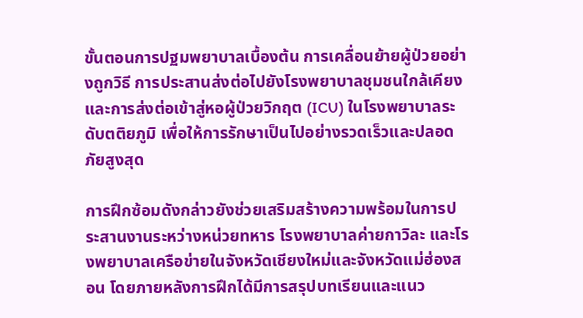ขั้นตอนการปฐมพยาบาลเบื้องต้น การเคลื่อนย้ายผู้ป่วยอย่างถูกวิธี การประสานส่งต่อไปยังโรงพยาบาลชุมชนใกล้เคียง และการส่งต่อเข้าสู่หอผู้ป่วยวิกฤต (ICU) ในโรงพยาบาลระดับตติยภูมิ เพื่อให้การรักษาเป็นไปอย่างรวดเร็วและปลอดภัยสูงสุด

การฝึกซ้อมดังกล่าวยังช่วยเสริมสร้างความพร้อมในการประสานงานระหว่างหน่วยทหาร โรงพยาบาลค่ายกาวิละ และโรงพยาบาลเครือข่ายในจังหวัดเชียงใหม่และจังหวัดแม่ฮ่องสอน โดยภายหลังการฝึกได้มีการสรุปบทเรียนและแนว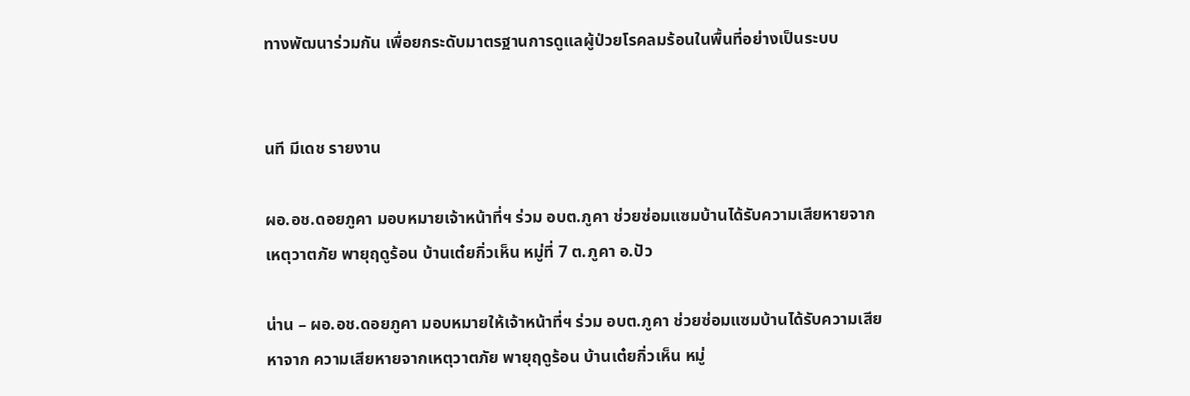ทางพัฒนาร่วมกัน เพื่อยกระดับมาตรฐานการดูแลผู้ป่วยโรคลมร้อนในพื้นที่อย่างเป็นระบบ


นที มีเดช รายงาน

ผอ.อช.ดอยภูคา มอบหมายเจ้าหน้าที่ฯ ร่วม อบต.ภูคา ช่วยซ่อมแซมบ้านได้รับความเสียหายจากเหตุวาตภัย พายุฤดูร้อน บ้านเต๋ยกิ่วเห็น หมู่ที่ 7 ต.ภูคา อ.ปัว

น่าน – ผอ.อช.ดอยภูคา มอบหมายให้เจ้าหน้าที่ฯ ร่วม อบต.ภูคา ช่วยซ่อมแซมบ้านได้รับความเสียหาจาก ความเสียหายจากเหตุวาตภัย พายุฤดูร้อน บ้านเต๋ยกิ่วเห็น หมู่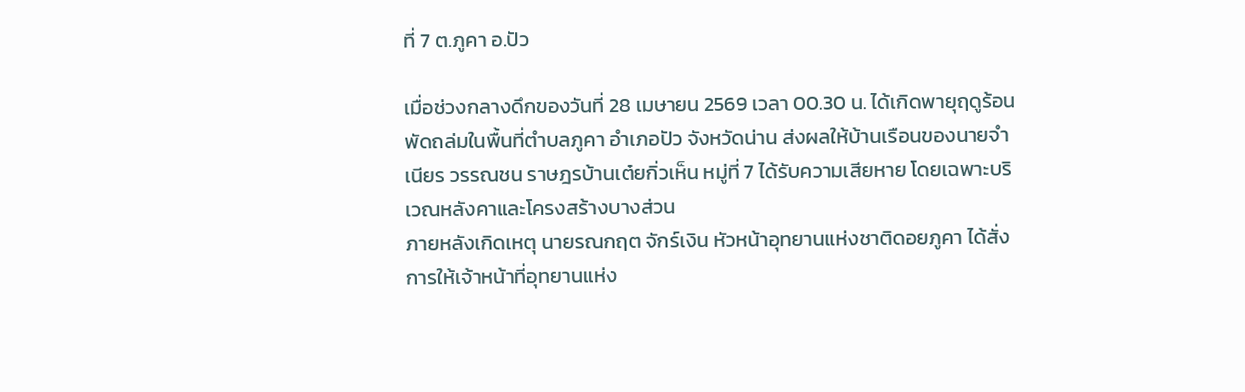ที่ 7 ต.ภูคา อ.ปัว

เมื่อช่วงกลางดึกของวันที่ 28 เมษายน 2569 เวลา 00.30 น. ได้เกิดพายุฤดูร้อนพัดถล่มในพื้นที่ตำบลภูคา อำเภอปัว จังหวัดน่าน ส่งผลให้บ้านเรือนของนายจำเนียร วรรณชน ราษฎรบ้านเต๋ยกิ่วเห็น หมู่ที่ 7 ได้รับความเสียหาย โดยเฉพาะบริเวณหลังคาและโครงสร้างบางส่วน
ภายหลังเกิดเหตุ นายรณกฤต จักร์เงิน หัวหน้าอุทยานแห่งชาติดอยภูคา ได้สั่งการให้เจ้าหน้าที่อุทยานแห่ง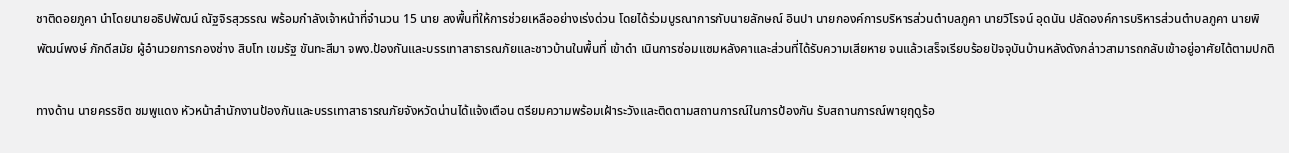ชาติดอยภูคา นำโดยนายอธิปพัฒน์ ณัฐจิรสุวรรณ พร้อมกำลังเจ้าหน้าที่จำนวน 15 นาย ลงพื้นที่ให้การช่วยเหลืออย่างเร่งด่วน โดยได้ร่วมบูรณาการกับนายลักษณ์ อินปา นายกองค์การบริหารส่วนตำบลภูคา นายวิโรจน์ อุดนัน ปลัดองค์การบริหารส่วนตำบลภูคา นายพิพัฒน์พงษ์ ภักดีสมัย ผู้อำนวยการกองช่าง สิบโท เขมรัฐ ขันทะสีมา จพง.ป้องกันและบรรเทาสาธารณภัยและชาวบ้านในพื้นที่ เข้าดำ เนินการซ่อมแซมหลังคาและส่วนที่ได้รับความเสียหาย จนแล้วเสร็จเรียบร้อยปัจจุบันบ้านหลังดังกล่าวสามารถกลับเข้าอยู่อาศัยได้ตามปกติ

ทางด้าน นายครรชิต ชมพูแดง หัวหน้าสำนักงานป้องกันและบรรเทาสาธารณภัยจังหวัดน่านได้แจ้งเตือน ตรียมความพร้อมเฝ้าระวังและติดตามสถานการณ์ในการป้องกัน รับสถานการณ์พายุฤดูร้อ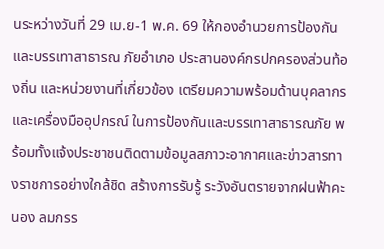นระหว่างวันที่ 29 เม.ย-1 พ.ค. 69 ให้กองอำนวยการป้องกันและบรรเทาสาธารณ ภัยอำเภอ ประสานองค์กรปกครองส่วนท้องถิ่น และหน่วยงานที่เกี่ยวข้อง เตรียมความพร้อมด้านบุคลากร และเครื่องมืออุปกรณ์ ในการป้องกันและบรรเทาสาธารณภัย พร้อมทั้งแจ้งประชาชนติดตามข้อมูลสภาวะอากาศและข่าวสารทางราชการอย่างใกล้ชิด สร้างการรับรู้ ระวังอันตรายจากฝนฟ้าคะนอง ลมกรร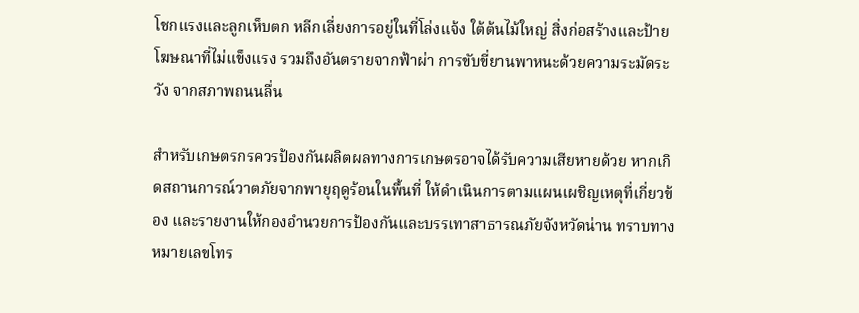โชกแรงและลูกเห็บตก หลีกเลี่ยงการอยู่ในที่โล่งแจ้ง ใต้ต้นไม้ใหญ่ สิ่งก่อสร้างและป้ายโฆษณาที่ไม่แข็งแรง รวมถึงอันตรายจากฟ้าผ่า การขับขี่ยานพาหนะด้วยความระมัดระวัง จากสภาพถนนลื่น

สำหรับเกษตรกรควรป้องกันผลิตผลทางการเกษตรอาจได้รับความเสียหายด้วย หากเกิดสถานการณ์วาตภัยจากพายุฤดูร้อนในพื้นที่ ให้ดำเนินการตามแผนเผชิญเหตุที่เกี่ยวข้อง และรายงานให้กองอำนวยการป้องกันและบรรเทาสาธารณภัยจังหวัดน่าน ทราบทางหมายเลขโทร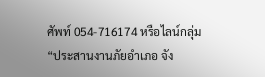ศัพท์ 054-716174 หรือไลน์กลุ่ม “ประสานงานภัยอำเภอ จัง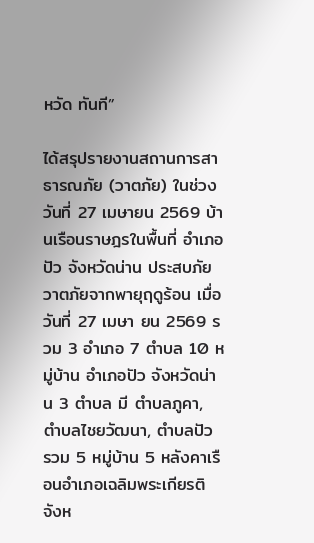หวัด ทันที”

ได้สรุปรายงานสถานการสาธารณภัย (วาตภัย) ในช่วง วันที่ 27 เมษายน 2569 บ้านเรือนราษฎรในพื้นที่ อำเภอปัว จังหวัดน่าน ประสบภัยวาตภัยจากพายุฤดูร้อน เมื่อวันที่ 27 เมษา ยน 2569 รวม 3 อำเภอ 7 ตำบล 10 หมู่บ้าน อำเภอปัว จังหวัดน่าน 3 ตำบล มี ตำบลภูคา, ตำบลไชยวัฒนา, ตำบลปัว รวม 5 หมู่บ้าน 5 หลังคาเรือนอำเภอเฉลิมพระเกียรติ จังห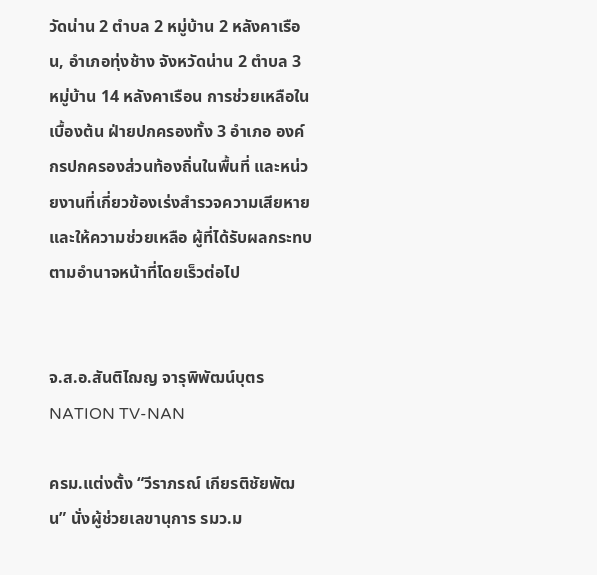วัดน่าน 2 ตำบล 2 หมู่บ้าน 2 หลังคาเรือน, อำเภอทุ่งช้าง จังหวัดน่าน 2 ตำบล 3 หมู่บ้าน 14 หลังคาเรือน การช่วยเหลือในเบื้องต้น ฝ่ายปกครองทั้ง 3 อำเภอ องค์กรปกครองส่วนท้องถิ่นในพื้นที่ และหน่วยงานที่เกี่ยวข้องเร่งสำรวจความเสียหาย และให้ความช่วยเหลือ ผู้ที่ได้รับผลกระทบตามอำนาจหน้าที่โดยเร็วต่อไป


จ.ส.อ.สันติไฌญ จารุพิพัฒน์บุตร NATION TV-NAN

ครม.แต่งตั้ง “วีราภรณ์ เกียรติชัยพัฒน” นั่งผู้ช่วยเลขานุการ รมว.ม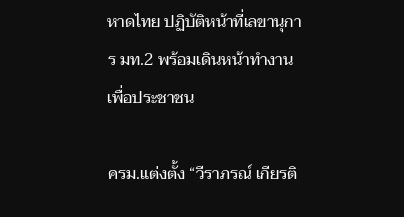หาดไทย ปฏิบัติหน้าที่เลขานุการ มท.2 พร้อมเดินหน้าทำงานเพื่อประชาชน

ครม.แต่งตั้ง “วีราภรณ์ เกียรติ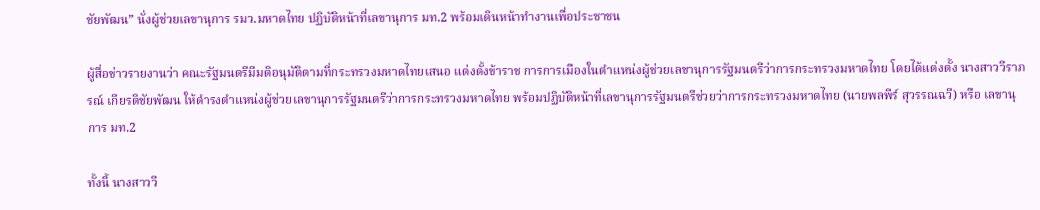ชัยพัฒน” นั่งผู้ช่วยเลขานุการ รมว.มหาดไทย ปฏิบัติหน้าที่เลขานุการ มท.2 พร้อมเดินหน้าทำงานเพื่อประชาชน

ผู้สื่อข่าวรายงานว่า คณะรัฐมนตรีมีมติอนุมัติตามที่กระทรวงมหาดไทยเสนอ แต่งตั้งข้าราช การการเมืองในตำแหน่งผู้ช่วยเลขานุการรัฐมนตรีว่าการกระทรวงมหาดไทย โดยได้แต่งตั้ง นางสาววีราภรณ์ เกียรติชัยพัฒน ให้ดำรงตำแหน่งผู้ช่วยเลขานุการรัฐมนตรีว่าการกระทรวงมหาดไทย พร้อมปฏิบัติหน้าที่เลขานุการรัฐมนตรีช่วยว่าการกระทรวงมหาดไทย (นายพลพีร์ สุวรรณฉวี) หรือ เลขานุการ มท.2

ทั้งนี้ นางสาววี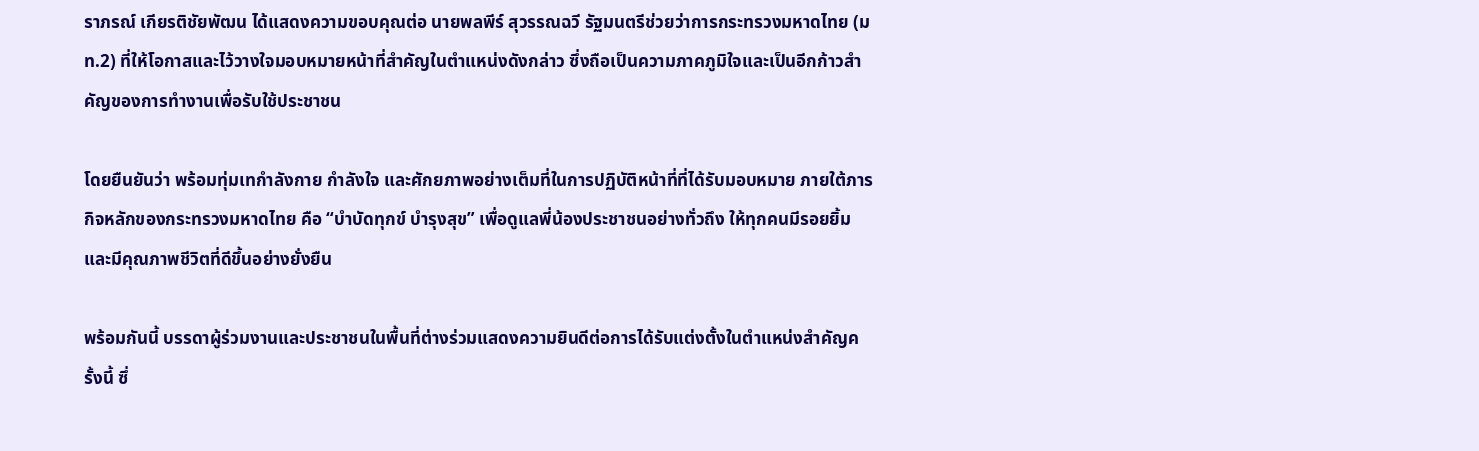ราภรณ์ เกียรติชัยพัฒน ได้แสดงความขอบคุณต่อ นายพลพีร์ สุวรรณฉวี รัฐมนตรีช่วยว่าการกระทรวงมหาดไทย (มท.2) ที่ให้โอกาสและไว้วางใจมอบหมายหน้าที่สำคัญในตำแหน่งดังกล่าว ซึ่งถือเป็นความภาคภูมิใจและเป็นอีกก้าวสำคัญของการทำงานเพื่อรับใช้ประชาชน

โดยยืนยันว่า พร้อมทุ่มเทกำลังกาย กำลังใจ และศักยภาพอย่างเต็มที่ในการปฏิบัติหน้าที่ที่ได้รับมอบหมาย ภายใต้ภารกิจหลักของกระทรวงมหาดไทย คือ “บำบัดทุกข์ บำรุงสุข” เพื่อดูแลพี่น้องประชาชนอย่างทั่วถึง ให้ทุกคนมีรอยยิ้มและมีคุณภาพชีวิตที่ดีขึ้นอย่างยั่งยืน

พร้อมกันนี้ บรรดาผู้ร่วมงานและประชาชนในพื้นที่ต่างร่วมแสดงความยินดีต่อการได้รับแต่งตั้งในตำแหน่งสำคัญครั้งนี้ ซึ่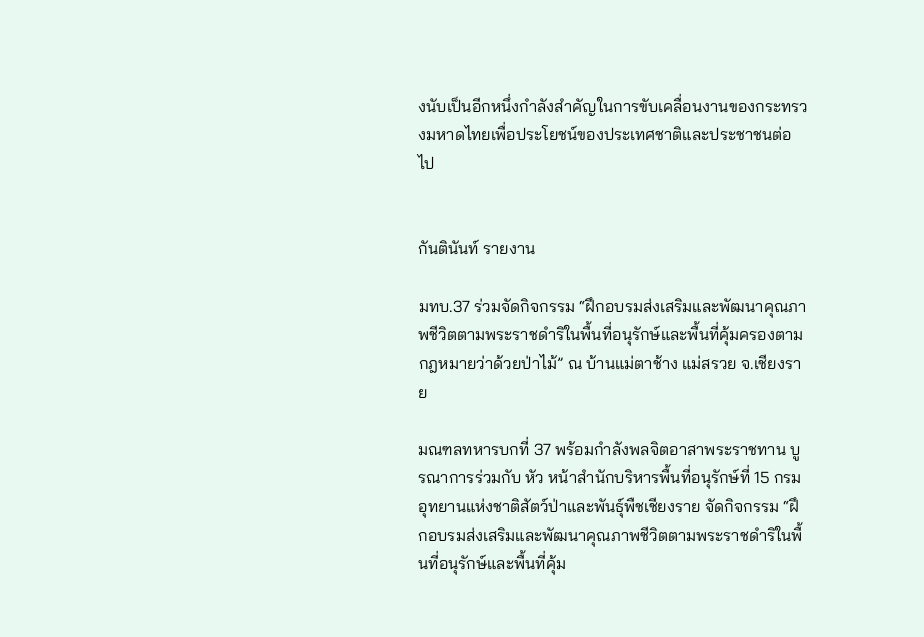งนับเป็นอีกหนึ่งกำลังสำคัญในการขับเคลื่อนงานของกระทรวงมหาดไทยเพื่อประโยชน์ของประเทศชาติและประชาชนต่อไป


กันตินันท์ รายงาน

มทบ.37 ร่วมจัดกิจกรรม “ฝึกอบรมส่งเสริมและพัฒนาคุณภาพชีวิตตามพระราชดำริในพื้นที่อนุรักษ์และพื้นที่คุ้มครองตามกฎหมายว่าด้วยป่าไม้” ณ บ้านแม่ตาช้าง แม่สรวย จ.เชียงราย

มณฑลทหารบกที่ 37 พร้อมกำลังพลจิตอาสาพระราชทาน บูรณาการร่วมกับ หัว หน้าสำนักบริหารพื้นที่อนุรักษ์ที่ 15 กรมอุทยานแห่งชาติสัตว์ป่าและพันธุ์พืชเชียงราย จัดกิจกรรม “ฝึกอบรมส่งเสริมและพัฒนาคุณภาพชีวิตตามพระราชดำริในพื้นที่อนุรักษ์และพื้นที่คุ้ม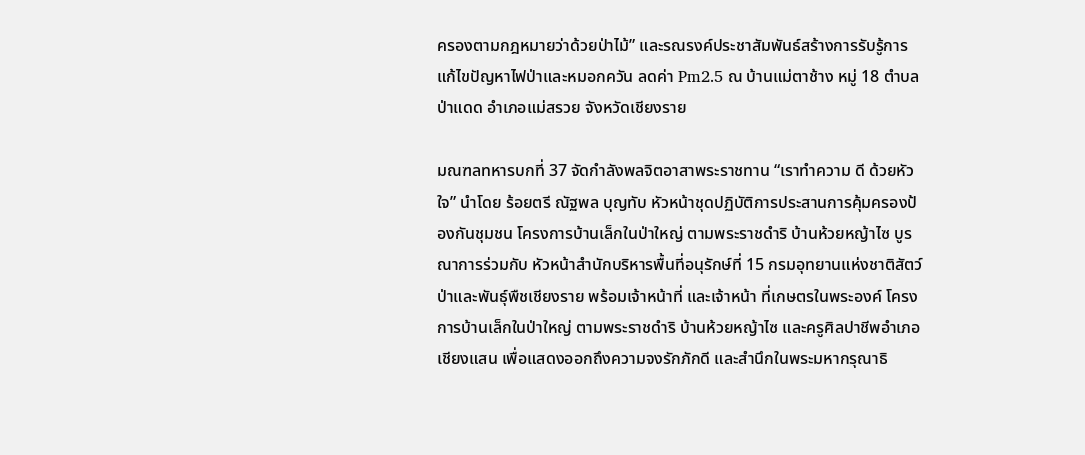ครองตามกฎหมายว่าด้วยป่าไม้” และรณรงค์ประชาสัมพันธ์สร้างการรับรู้การแก้ไขปัญหาไฟป่าและหมอกควัน ลดค่า Pm2.5 ณ บ้านแม่ตาช้าง หมู่ 18 ตำบลป่าแดด อำเภอแม่สรวย จังหวัดเชียงราย

มณฑลทหารบกที่ 37 จัดกำลังพลจิตอาสาพระราชทาน “เราทำความ ดี ด้วยหัวใจ” นำโดย ร้อยตรี ณัฐพล บุญทับ หัวหน้าชุดปฏิบัติการประสานการคุ้มครองป้องกันชุมชน โครงการบ้านเล็กในป่าใหญ่ ตามพระราชดำริ บ้านห้วยหญ้าไซ บูรณาการร่วมกับ หัวหน้าสำนักบริหารพื้นที่อนุรักษ์ที่ 15 กรมอุทยานแห่งชาติสัตว์ป่าและพันธุ์พืชเชียงราย พร้อมเจ้าหน้าที่ และเจ้าหน้า ที่เกษตรในพระองค์ โครงการบ้านเล็กในป่าใหญ่ ตามพระราชดำริ บ้านห้วยหญ้าไซ และครูศิลปาชีพอำเภอเชียงแสน เพื่อแสดงออกถึงความจงรักภักดี และสำนึกในพระมหากรุณาธิ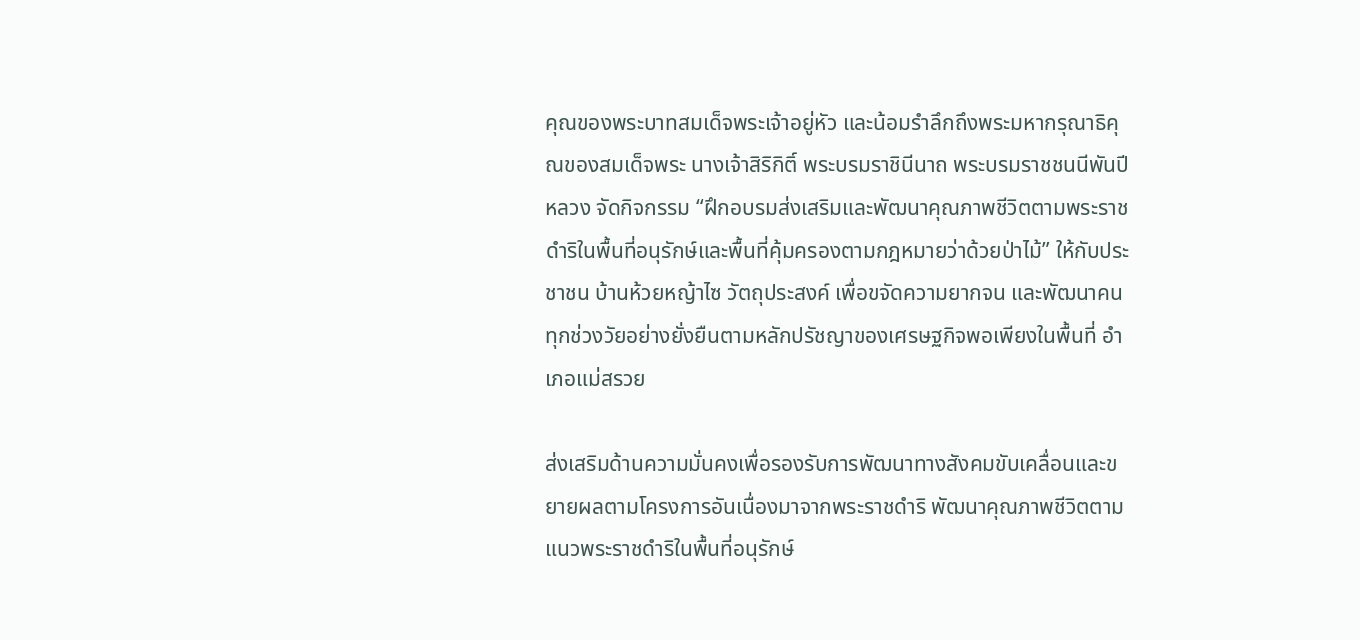คุณของพระบาทสมเด็จพระเจ้าอยู่หัว และน้อมรำลึกถึงพระมหากรุณาธิคุณของสมเด็จพระ นางเจ้าสิริกิติ์ พระบรมราชินีนาถ พระบรมราชชนนีพันปีหลวง จัดกิจกรรม “ฝึกอบรมส่งเสริมและพัฒนาคุณภาพชีวิตตามพระราชดำริในพื้นที่อนุรักษ์และพื้นที่คุ้มครองตามกฎหมายว่าด้วยป่าไม้” ให้กับประชาชน บ้านห้วยหญ้าไซ วัตถุประสงค์ เพื่อขจัดความยากจน และพัฒนาคนทุกช่วงวัยอย่างยั่งยืนตามหลักปรัชญาของเศรษฐกิจพอเพียงในพื้นที่ อำเภอแม่สรวย

ส่งเสริมด้านความมั่นคงเพื่อรองรับการพัฒนาทางสังคมขับเคลื่อนและขยายผลตามโครงการอันเนื่องมาจากพระราชดำริ พัฒนาคุณภาพชีวิตตามแนวพระราชดำริในพื้นที่อนุรักษ์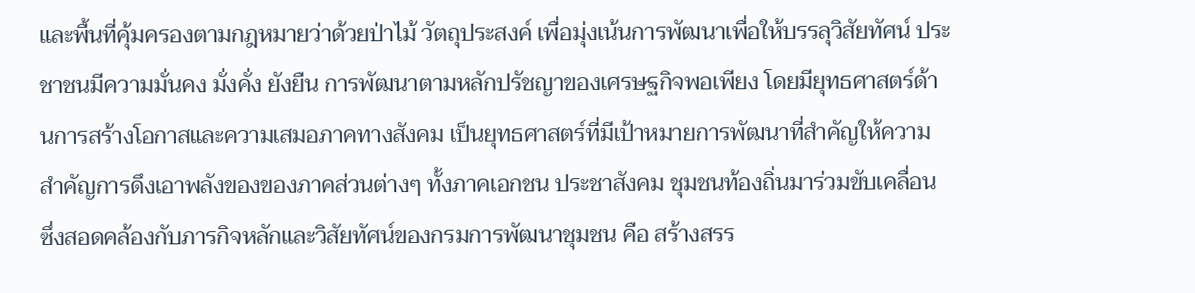และพื้นที่คุ้มครองตามกฎหมายว่าด้วยป่าไม้ วัตถุประสงค์ เพื่อมุ่งเน้นการพัฒนาเพื่อให้บรรลุวิสัยทัศน์ ประชาชนมีความมั่นคง มั่งคั่ง ยังยืน การพัฒนาตามหลักปรัชญาของเศรษฐกิจพอเพียง โดยมียุทธศาสตร์ด้านการสร้างโอกาสและความเสมอภาคทางสังคม เป็นยุทธศาสตร์ที่มีเป้าหมายการพัฒนาที่สำคัญให้ความสำคัญการดึงเอาพลังของของภาคส่วนต่างๆ ทั้งภาคเอกชน ประชาสังคม ชุมชนท้องถิ่นมาร่วมขับเคลื่อน ซึ่งสอดคล้องกับภารกิจหลักและวิสัยทัศน์ของกรมการพัฒนาชุมชน คือ สร้างสรร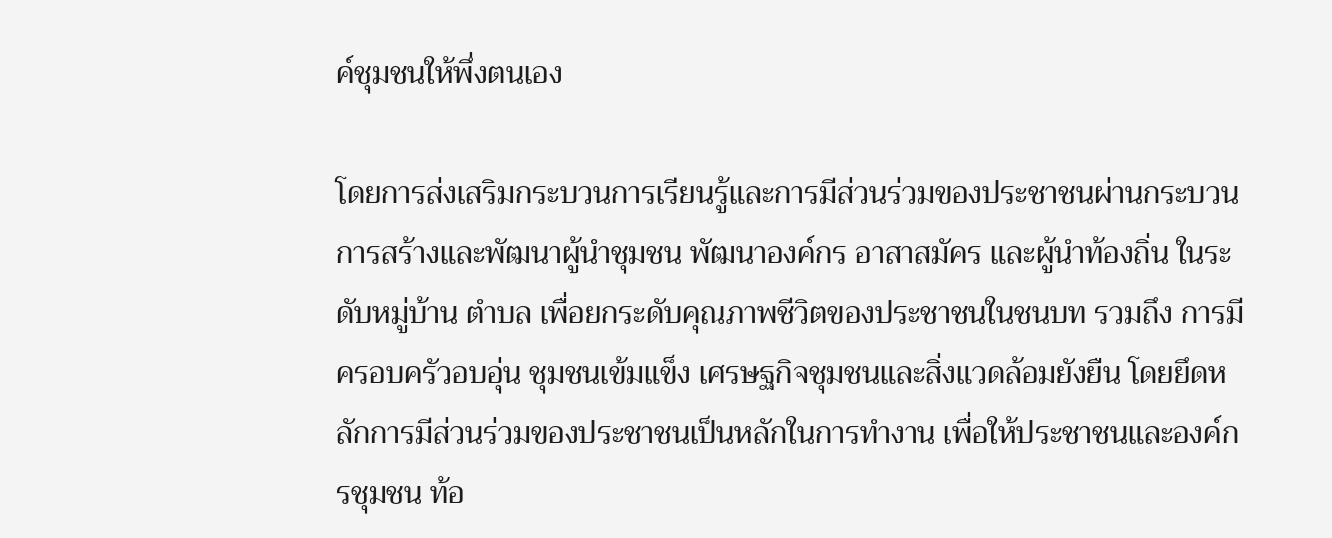ค์ชุมชนให้พึ่งตนเอง

โดยการส่งเสริมกระบวนการเรียนรู้และการมีส่วนร่วมของประชาชนผ่านกระบวนการสร้างและพัฒนาผู้นำชุมชน พัฒนาองค์กร อาสาสมัคร และผู้นำท้องถิ่น ในระดับหมู่บ้าน ตำบล เพื่อยกระดับคุณภาพชีวิตของประชาชนในชนบท รวมถึง การมีครอบครัวอบอุ่น ชุมชนเข้มแข็ง เศรษฐกิจชุมชนและสิ่งแวดล้อมยังยืน โดยยึดหลักการมีส่วนร่วมของประชาชนเป็นหลักในการทำงาน เพื่อให้ประชาชนและองค์กรชุมชน ท้อ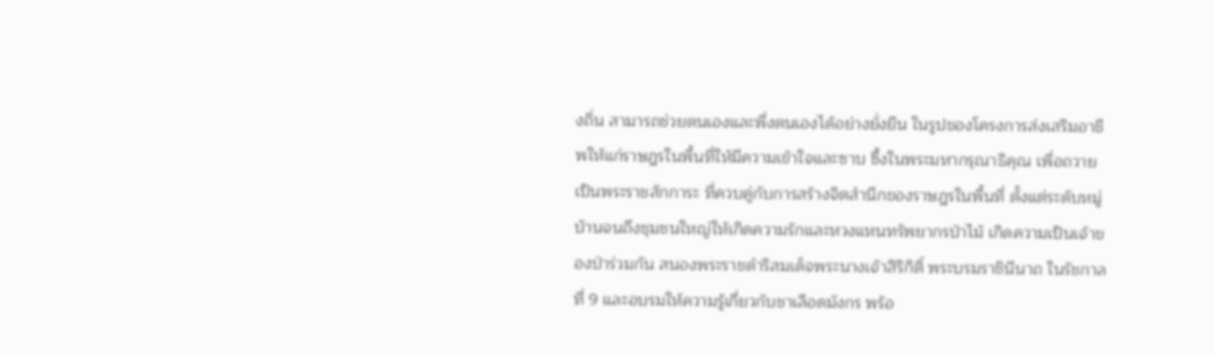งถิ่น สามารถช่วยตนเองและพึ่งตนเองได้อย่างยั่งยืน ในรูปของโครงการส่งเสริมอาชีพให้แก่ราษฎรในพื้นที่ให้มีความเข้าใจและซาบ ซึ้งในพระมหากรุณาธิคุณ เพื่อถวายเป็นพระราชสักการะ ที่ควบคู่กับการสร้างจิตสำนึกของราษฎรในพื้นที่ ตั้งแต่ระดับหมู่บ้านจนถึงชุมชนใหญ่ให้เกิดความรักและหวงแหนทรัพยากรป่าไม้ เกิดความเป็นเจ้าของป่าร่วมกัน สนองพระราชดำริสมเด็จพระนางเจ้าสิริกิติ์ พระบรมราชินีนาถ ในรัชกาลที่ 9 และอบรมให้ความรู้เกี่ยวกับชาเลือดมังกร พร้อ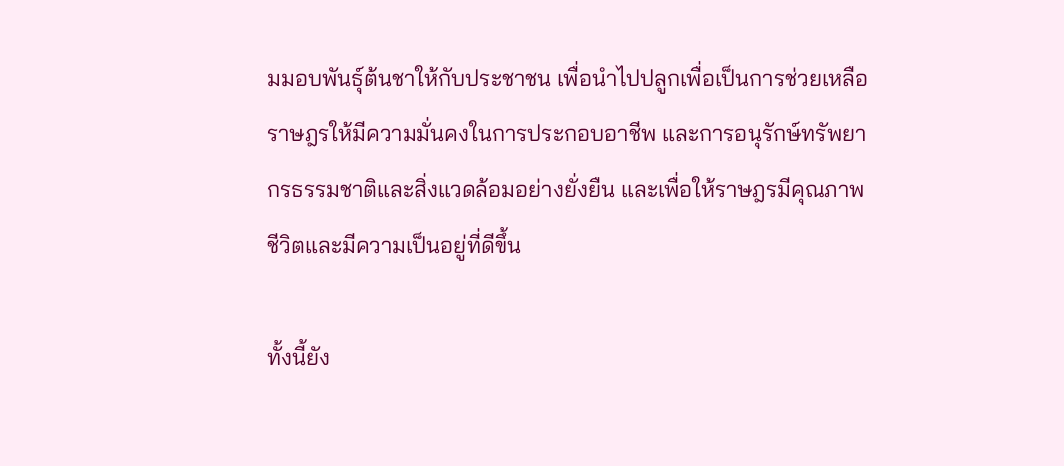มมอบพันธุ์ต้นชาให้กับประชาชน เพื่อนำไปปลูกเพื่อเป็นการช่วยเหลือราษฎรให้มีความมั่นคงในการประกอบอาชีพ และการอนุรักษ์ทรัพยากรธรรมชาติและสิ่งแวดล้อมอย่างยั่งยืน และเพื่อให้ราษฎรมีคุณภาพชีวิตและมีความเป็นอยู่ที่ดีขึ้น

ทั้งนี้ยัง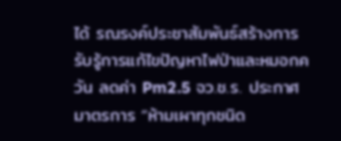ได้ รณรงค์ประชาสัมพันธ์สร้างการรับรู้การแก้ไขปัญหาไฟป่าและหมอกควัน ลดค่า Pm2.5 จว.ช.ร. ประกาศมาตรการ “ห้ามเผาทุกชนิด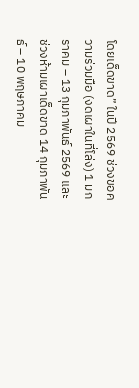โดยเด็ดขาด” ในปี 2569 ช่วงขอความร่วมมือ (งดเผาในที่โล่ง) 1 มกราคม – 13 กุมภาพันธ์ 2569 และช่วงห้ามเผาเด็ดขาด 14 กุมภาพันธ์ – 10 พฤษภาคม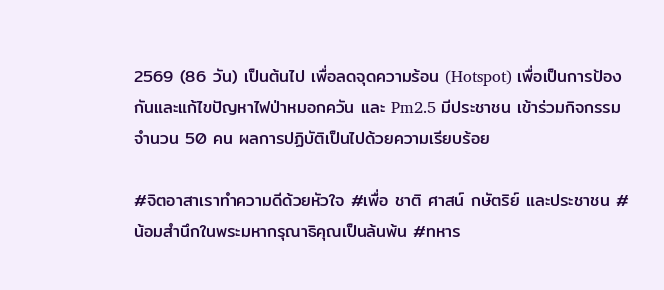2569 (86 วัน) เป็นต้นไป เพื่อลดจุดความร้อน (Hotspot) เพื่อเป็นการป้องกันและแก้ไขปัญหาไฟป่าหมอกควัน และ Pm2.5 มีประชาชน เข้าร่วมกิจกรรม จำนวน 50 คน ผลการปฏิบัติเป็นไปด้วยความเรียบร้อย

#จิตอาสาเราทำความดีด้วยหัวใจ #เพื่อ ชาติ ศาสน์ กษัตริย์ และประชาชน #น้อมสำนึกในพระมหากรุณาธิคุณเป็นล้นพ้น #ทหาร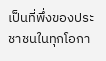เป็นที่พึ่งของประชาชนในทุกโอกา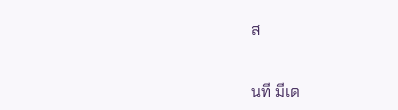ส


นที มีเด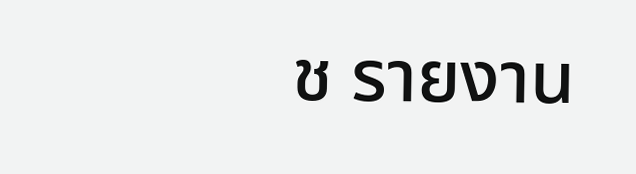ช รายงาน